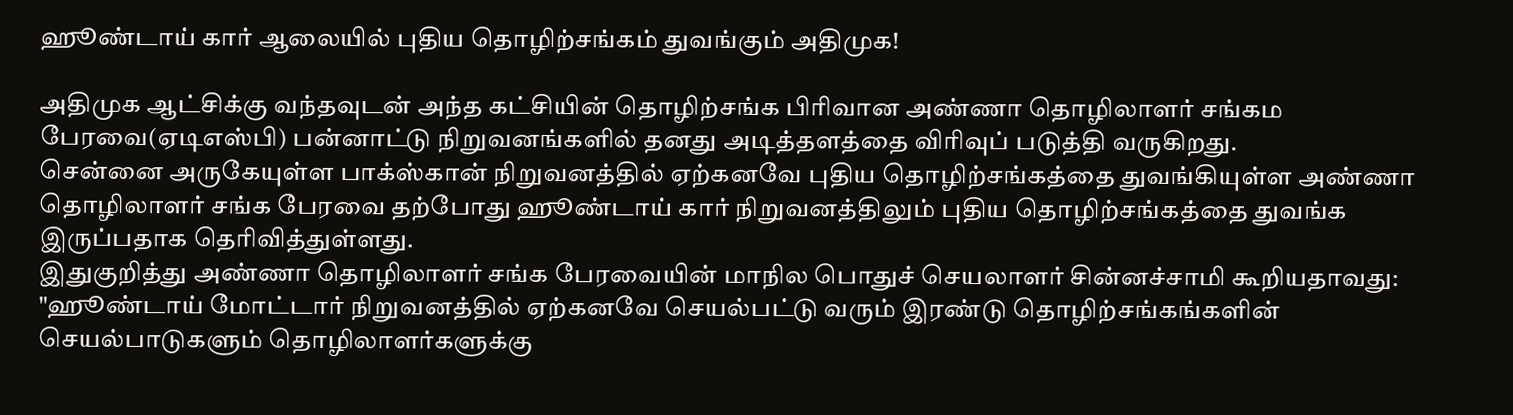ஹூண்டாய் கார் ஆலையில் புதிய தொழிற்சங்கம் துவங்கும் அதிமுக!

அதிமுக ஆட்சிக்கு வந்தவுடன் அந்த கட்சியின் தொழிற்சங்க பிரிவான அண்ணா தொழிலாளர் சங்கம பேரவை(ஏடிஎஸ்பி) பன்னாட்டு நிறுவனங்களில் தனது அடித்தளத்தை விரிவுப் படுத்தி வருகிறது.
சென்னை அருகேயுள்ள பாக்ஸ்கான் நிறுவனத்தில் ஏற்கனவே புதிய தொழிற்சங்கத்தை துவங்கியுள்ள அண்ணா தொழிலாளர் சங்க பேரவை தற்போது ஹூண்டாய் கார் நிறுவனத்திலும் புதிய தொழிற்சங்கத்தை துவங்க இருப்பதாக தெரிவித்துள்ளது.
இதுகுறித்து அண்ணா தொழிலாளர் சங்க பேரவையின் மாநில பொதுச் செயலாளர் சின்னச்சாமி கூறியதாவது:
"ஹூண்டாய் மோட்டார் நிறுவனத்தில் ஏற்கனவே செயல்பட்டு வரும் இரண்டு தொழிற்சங்கங்களின் செயல்பாடுகளும் தொழிலாளர்களுக்கு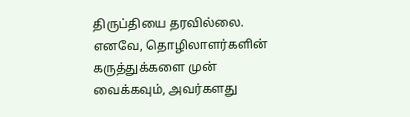திருப்தியை தரவில்லை.
எனவே, தொழிலாளர்களின் கருத்துக்களை முன் வைக்கவும், அவர்களது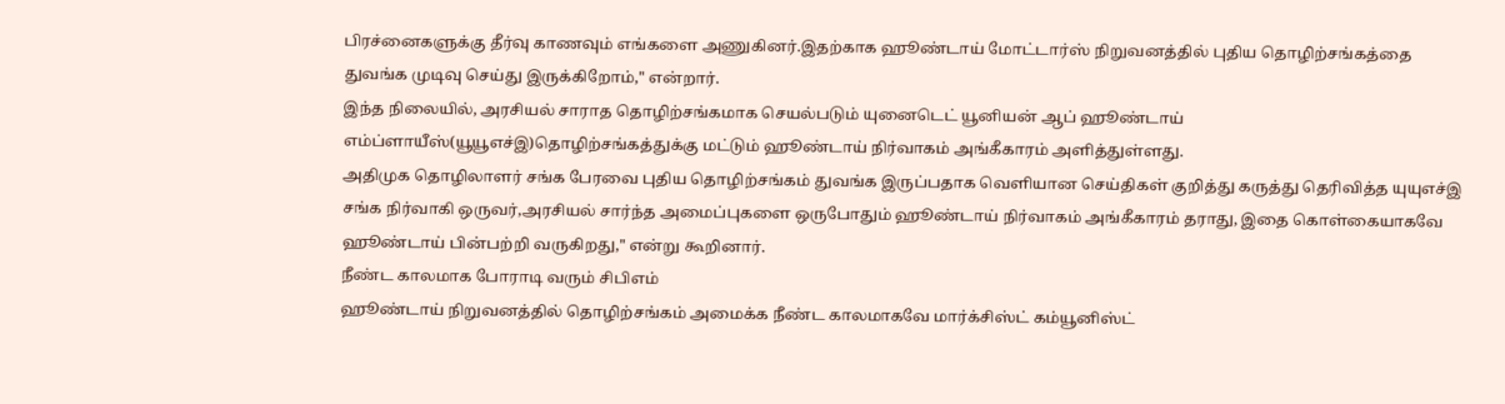பிரச்னைகளுக்கு தீர்வு காணவும் எங்களை அணுகினர்.இதற்காக ஹூண்டாய் மோட்டார்ஸ் நிறுவனத்தில் புதிய தொழிற்சங்கத்தை துவங்க முடிவு செய்து இருக்கிறோம்," என்றார்.
இந்த நிலையில், அரசியல் சாராத தொழிற்சங்கமாக செயல்படும் யுனைடெட் யூனியன் ஆப் ஹூண்டாய் எம்ப்ளாயீஸ்(யூயூஎச்இ)தொழிற்சங்கத்துக்கு மட்டும் ஹூண்டாய் நிர்வாகம் அங்கீகாரம் அளித்துள்ளது.
அதிமுக தொழிலாளர் சங்க பேரவை புதிய தொழிற்சங்கம் துவங்க இருப்பதாக வெளியான செய்திகள் குறித்து கருத்து தெரிவித்த யுயுஎச்இ சங்க நிர்வாகி ஒருவர்,அரசியல் சார்ந்த அமைப்புகளை ஒருபோதும் ஹூண்டாய் நிர்வாகம் அங்கீகாரம் தராது, இதை கொள்கையாகவே ஹூண்டாய் பின்பற்றி வருகிறது," என்று கூறினார்.
நீண்ட காலமாக போராடி வரும் சிபிஎம்
ஹூண்டாய் நிறுவனத்தில் தொழிற்சங்கம் அமைக்க நீண்ட காலமாகவே மார்க்சிஸ்ட் கம்யூனிஸ்ட்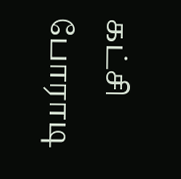கட்சி போராடி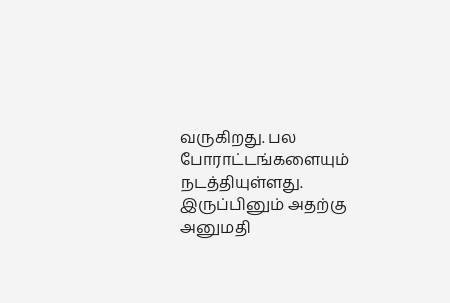வருகிறது. பல போராட்டங்களையும் நடத்தியுள்ளது. இருப்பினும் அதற்கு அனுமதி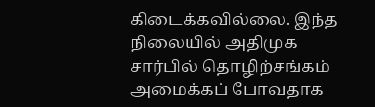கிடைக்கவில்லை. இந்த நிலையில் அதிமுக சார்பில் தொழிற்சங்கம் அமைக்கப் போவதாக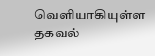வெளியாகியுள்ள தகவல்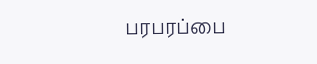பரபரப்பை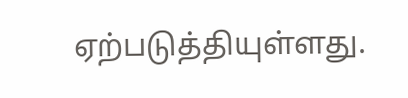ஏற்படுத்தியுள்ளது.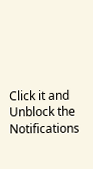Click it and Unblock the Notifications